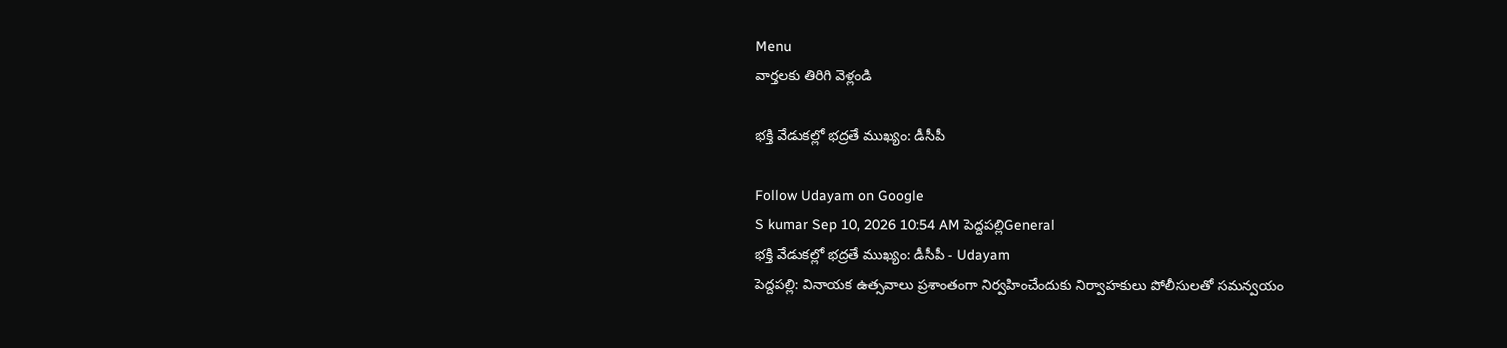Menu
వార్తలకు తిరిగి వెళ్లండి

భక్తి వేడుకల్లో భద్రతే ముఖ్యం: డీసీపీ

Follow Udayam on Google
S kumar Sep 10, 2026 10:54 AM పెద్దపల్లిGeneral
భక్తి వేడుకల్లో భద్రతే ముఖ్యం: డీసీపీ - Udayam
పెద్దపల్లి: వినాయక ఉత్సవాలు ప్రశాంతంగా నిర్వహించేందుకు నిర్వాహకులు పోలీసులతో సమన్వయం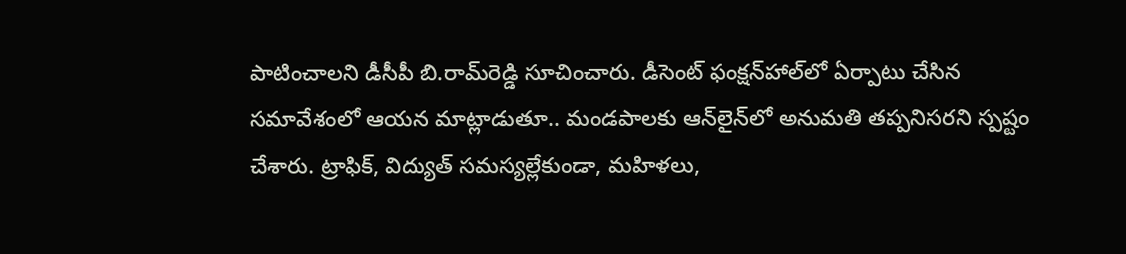పాటించాలని డీసీపీ బి.రామ్‌రెడ్డి సూచించారు. డీసెంట్ ఫంక్షన్‌హాల్‌లో ఏర్పాటు చేసిన సమావేశంలో ఆయన మాట్లాడుతూ.. మండపాలకు ఆన్‌లైన్‌లో అనుమతి తప్పనిసరని స్పష్టం చేశారు. ట్రాఫిక్, విద్యుత్ సమస్యల్లేకుండా, మహిళలు,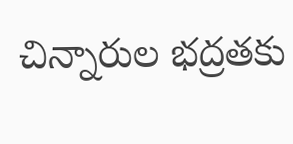చిన్నారుల భద్రతకు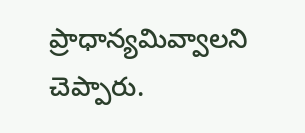ప్రాధాన్యమివ్వాలని చెప్పారు.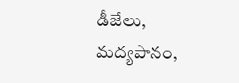డీజేలు, మద్యపానం,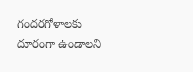గందరగోళాలకు దూరంగా ఉండాలని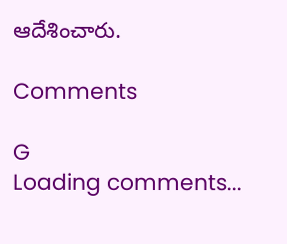ఆదేశించారు.

Comments

G
Loading comments...